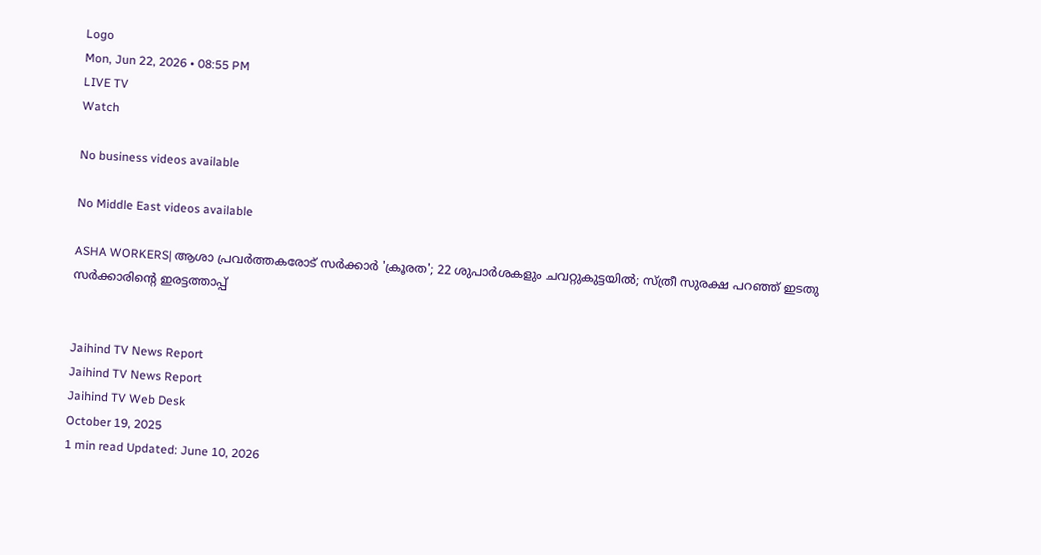Logo
Mon, Jun 22, 2026 • 08:55 PM
LIVE TV
Watch

No business videos available

No Middle East videos available

ASHA WORKERS| ആശാ പ്രവർത്തകരോട് സർക്കാർ 'ക്രൂരത'; 22 ശുപാർശകളും ചവറ്റുകുട്ടയിൽ; സ്ത്രീ സുരക്ഷ പറഞ്ഞ് ഇടതു സർക്കാരിന്‍റെ ഇരട്ടത്താപ്പ്


Jaihind TV News Report
Jaihind TV News Report
Jaihind TV Web Desk
October 19, 2025
1 min read Updated: June 10, 2026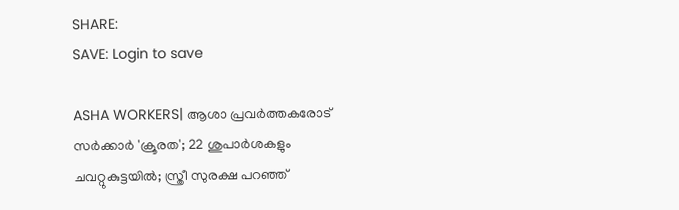SHARE:
SAVE: Login to save

ASHA WORKERS| ആശാ പ്രവർത്തകരോട് സർക്കാർ 'ക്രൂരത'; 22 ശുപാർശകളും ചവറ്റുകുട്ടയിൽ; സ്ത്രീ സുരക്ഷ പറഞ്ഞ്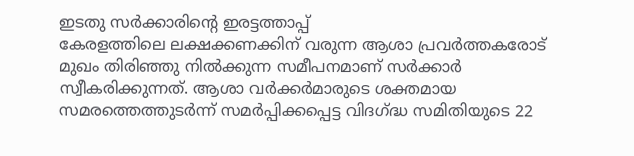ഇടതു സർക്കാരിന്‍റെ ഇരട്ടത്താപ്പ്
കേരളത്തിലെ ലക്ഷക്കണക്കിന് വരുന്ന ആശാ പ്രവര്‍ത്തകരോട് മുഖം തിരിഞ്ഞു നില്‍ക്കുന്ന സമീപനമാണ് സര്‍ക്കാര്‍ സ്വീകരിക്കുന്നത്. ആശാ വര്‍ക്കര്‍മാരുടെ ശക്തമായ സമരത്തെത്തുടര്‍ന്ന് സമര്‍പ്പിക്കപ്പെട്ട വിദഗ്ദ്ധ സമിതിയുടെ 22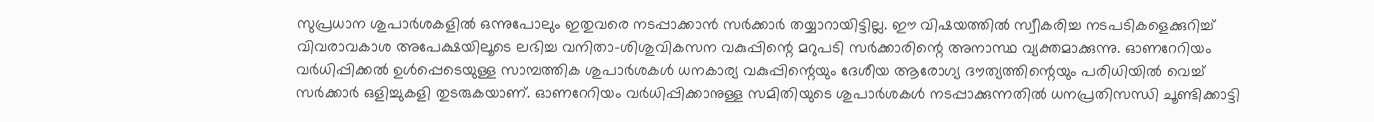സുപ്രധാന ശുപാര്‍ശകളില്‍ ഒന്നുപോലും ഇതുവരെ നടപ്പാക്കാന്‍ സര്‍ക്കാര്‍ തയ്യാറായിട്ടില്ല. ഈ വിഷയത്തില്‍ സ്വീകരിച്ച നടപടികളെക്കുറിച്ച് വിവരാവകാശ അപേക്ഷയിലൂടെ ലഭിച്ച വനിതാ-ശിശുവികസന വകുപ്പിന്റെ മറുപടി സര്‍ക്കാരിന്റെ അനാസ്ഥ വ്യക്തമാക്കുന്നു. ഓണറേറിയം വര്‍ധിപ്പിക്കല്‍ ഉള്‍പ്പെടെയുള്ള സാമ്പത്തിക ശുപാര്‍ശകള്‍ ധനകാര്യ വകുപ്പിന്റെയും ദേശീയ ആരോഗ്യ ദൗത്യത്തിന്റെയും പരിധിയില്‍ വെച്ച് സര്‍ക്കാര്‍ ഒളിച്ചുകളി തുടരുകയാണ്. ഓണറേറിയം വര്‍ധിപ്പിക്കാനുള്ള സമിതിയുടെ ശുപാര്‍ശകള്‍ നടപ്പാക്കുന്നതില്‍ ധനപ്രതിസന്ധി ചൂണ്ടിക്കാട്ടി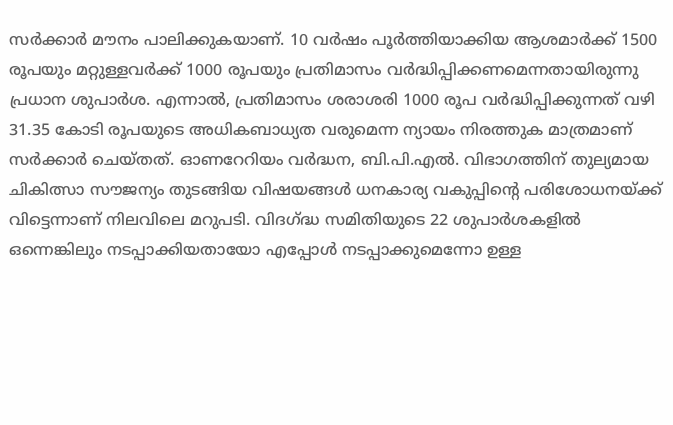സര്‍ക്കാര്‍ മൗനം പാലിക്കുകയാണ്. 10 വര്‍ഷം പൂര്‍ത്തിയാക്കിയ ആശമാര്‍ക്ക് 1500 രൂപയും മറ്റുള്ളവര്‍ക്ക് 1000 രൂപയും പ്രതിമാസം വര്‍ദ്ധിപ്പിക്കണമെന്നതായിരുന്നു പ്രധാന ശുപാര്‍ശ. എന്നാല്‍, പ്രതിമാസം ശരാശരി 1000 രൂപ വര്‍ദ്ധിപ്പിക്കുന്നത് വഴി 31.35 കോടി രൂപയുടെ അധികബാധ്യത വരുമെന്ന ന്യായം നിരത്തുക മാത്രമാണ് സര്‍ക്കാര്‍ ചെയ്തത്. ഓണറേറിയം വര്‍ദ്ധന, ബി.പി.എല്‍. വിഭാഗത്തിന് തുല്യമായ ചികിത്സാ സൗജന്യം തുടങ്ങിയ വിഷയങ്ങള്‍ ധനകാര്യ വകുപ്പിന്റെ പരിശോധനയ്ക്ക് വിട്ടെന്നാണ് നിലവിലെ മറുപടി. വിദഗ്ദ്ധ സമിതിയുടെ 22 ശുപാര്‍ശകളില്‍ ഒന്നെങ്കിലും നടപ്പാക്കിയതായോ എപ്പോള്‍ നടപ്പാക്കുമെന്നോ ഉള്ള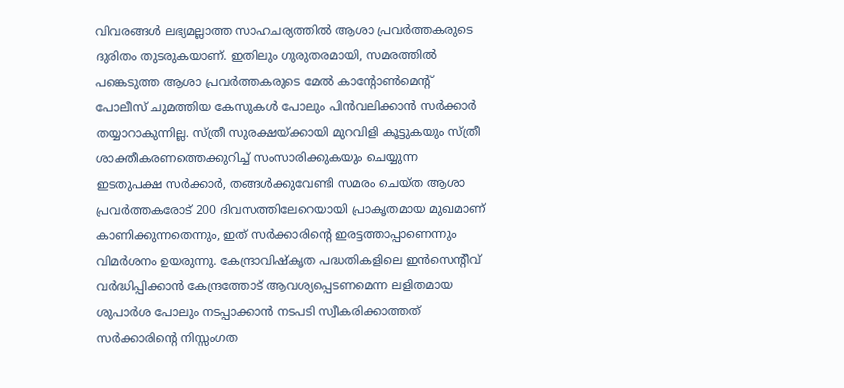വിവരങ്ങള്‍ ലഭ്യമല്ലാത്ത സാഹചര്യത്തില്‍ ആശാ പ്രവര്‍ത്തകരുടെ ദുരിതം തുടരുകയാണ്. ഇതിലും ഗുരുതരമായി, സമരത്തില്‍ പങ്കെടുത്ത ആശാ പ്രവര്‍ത്തകരുടെ മേല്‍ കാന്റോണ്‍മെന്റ് പോലീസ് ചുമത്തിയ കേസുകള്‍ പോലും പിന്‍വലിക്കാന്‍ സര്‍ക്കാര്‍ തയ്യാറാകുന്നില്ല. സ്ത്രീ സുരക്ഷയ്ക്കായി മുറവിളി കൂട്ടുകയും സ്ത്രീ ശാക്തീകരണത്തെക്കുറിച്ച് സംസാരിക്കുകയും ചെയ്യുന്ന ഇടതുപക്ഷ സര്‍ക്കാര്‍, തങ്ങള്‍ക്കുവേണ്ടി സമരം ചെയ്ത ആശാ പ്രവര്‍ത്തകരോട് 200 ദിവസത്തിലേറെയായി പ്രാകൃതമായ മുഖമാണ് കാണിക്കുന്നതെന്നും, ഇത് സര്‍ക്കാരിന്റെ ഇരട്ടത്താപ്പാണെന്നും വിമര്‍ശനം ഉയരുന്നു. കേന്ദ്രാവിഷ്‌കൃത പദ്ധതികളിലെ ഇന്‍സെന്റീവ് വര്‍ദ്ധിപ്പിക്കാന്‍ കേന്ദ്രത്തോട് ആവശ്യപ്പെടണമെന്ന ലളിതമായ ശുപാര്‍ശ പോലും നടപ്പാക്കാന്‍ നടപടി സ്വീകരിക്കാത്തത് സര്‍ക്കാരിന്റെ നിസ്സംഗത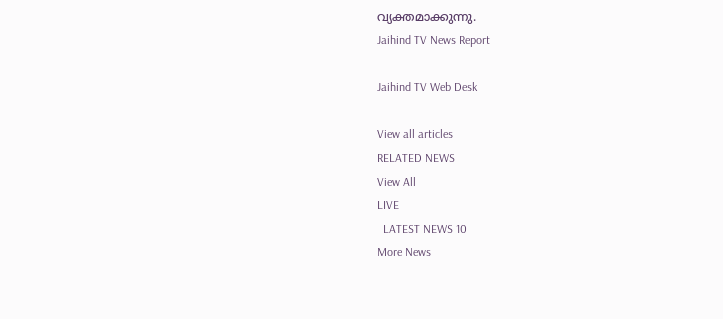വ്യക്തമാക്കുന്നു.
Jaihind TV News Report

Jaihind TV Web Desk

View all articles
RELATED NEWS
View All
LIVE
  LATEST NEWS 10
More News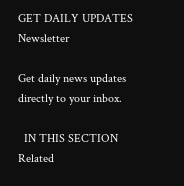GET DAILY UPDATES
Newsletter

Get daily news updates directly to your inbox.

  IN THIS SECTION
Related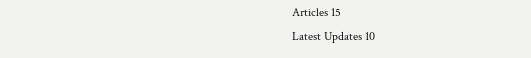Articles 15
Latest Updates 10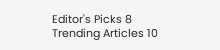Editor's Picks 8
Trending Articles 10